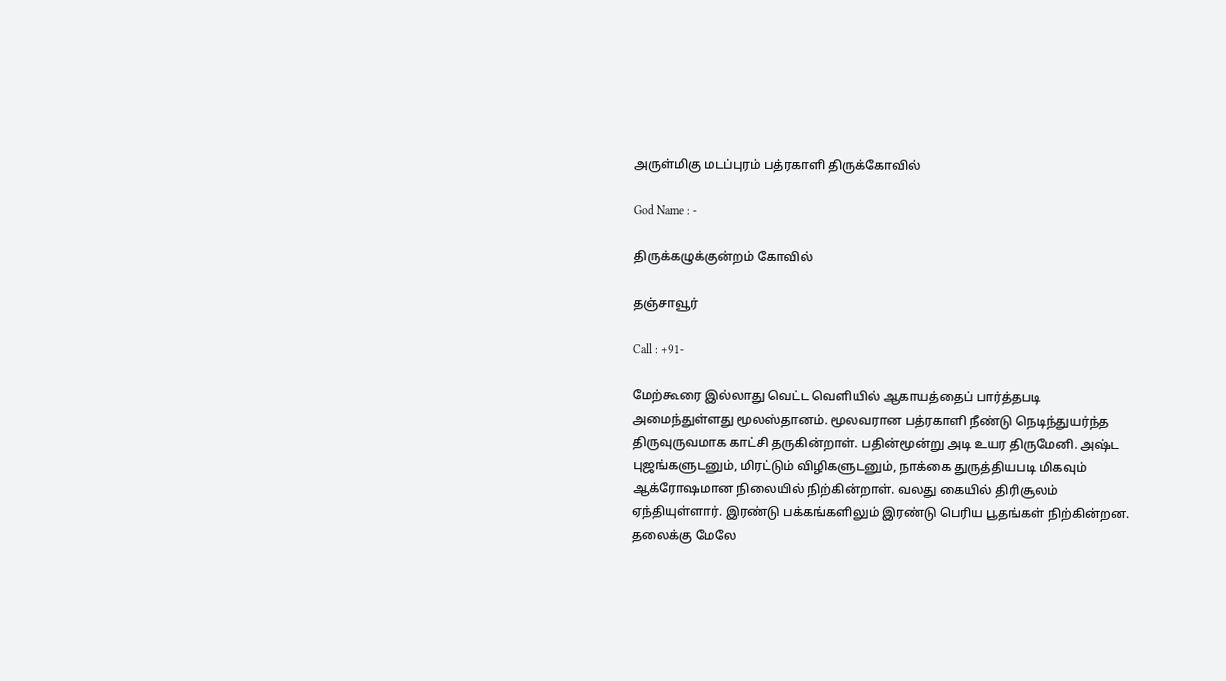அருள்மிகு மடப்புரம் பத்ரகாளி திருக்கோவில்

God Name : -

திருக்கழுக்குன்றம் கோவில்

தஞ்சாவூர்

Call : +91-

மேற்கூரை இல்லாது வெட்ட வெளியில் ஆகாயத்தைப் பார்த்தபடி அமைந்துள்ளது மூலஸ்தானம். மூலவரான பத்ரகாளி நீண்டு நெடிந்துயர்ந்த திருவுருவமாக காட்சி தருகின்றாள். பதின்மூன்று அடி உயர திருமேனி. அஷ்ட புஜங்களுடனும், மிரட்டும் விழிகளுடனும், நாக்கை துருத்தியபடி மிகவும் ஆக்ரோஷமான நிலையில் நிற்கின்றாள். வலது கையில் திரிசூலம் ஏந்தியுள்ளார். இரண்டு பக்கங்களிலும் இரண்டு பெரிய பூதங்கள் நிற்கின்றன. தலைக்கு மேலே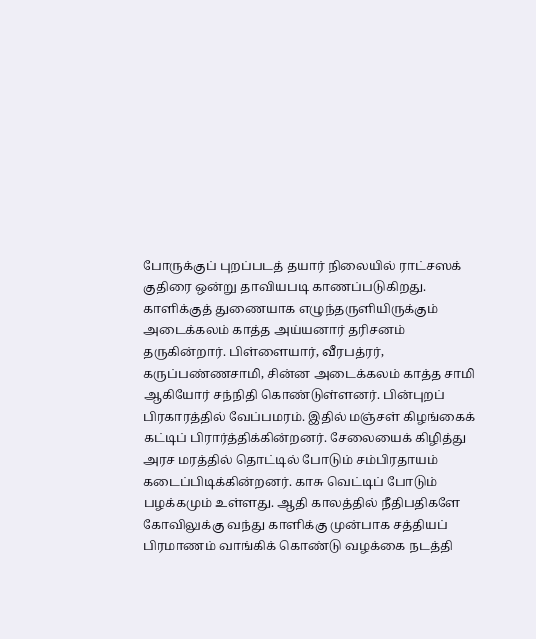போருக்குப் புறப்படத் தயார் நிலையில் ராட்சஸக் குதிரை ஒன்று தாவியபடி காணப்படுகிறது. காளிக்குத் துணையாக எழுந்தருளியிருக்கும் அடைக்கலம் காத்த அய்யனார் தரிசனம் தருகின்றார். பிள்ளையார், வீரபத்ரர், கருப்பண்ணசாமி, சின்ன அடைக்கலம் காத்த சாமி ஆகியோர் சந்நிதி கொண்டுள்ளனர். பின்புறப் பிரகாரத்தில் வேப்பமரம். இதில் மஞ்சள் கிழங்கைக் கட்டிப் பிரார்த்திக்கின்றனர். சேலையைக் கிழித்து அரச மரத்தில் தொட்டில் போடும் சம்பிரதாயம் கடைப்பிடிக்கின்றனர். காசு வெட்டிப் போடும் பழக்கமும் உள்ளது. ஆதி காலத்தில் நீதிபதிகளே கோவிலுக்கு வந்து காளிக்கு முன்பாக சத்தியப் பிரமாணம் வாங்கிக் கொண்டு வழக்கை நடத்தி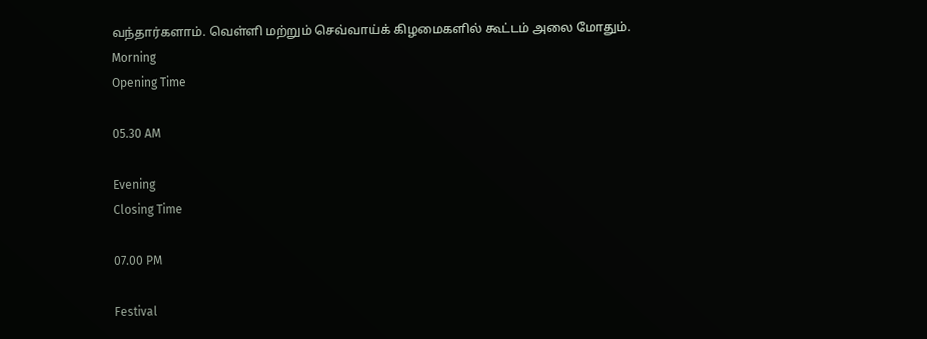வந்தார்களாம். வெள்ளி மற்றும் செவ்வாய்க் கிழமைகளில் கூட்டம் அலை மோதும்.
Morning
Opening Time

05.30 AM

Evening
Closing Time

07.00 PM

Festival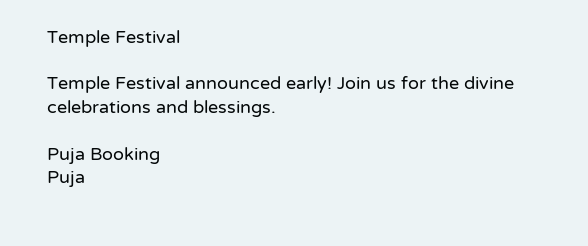Temple Festival

Temple Festival announced early! Join us for the divine celebrations and blessings.

Puja Booking
Puja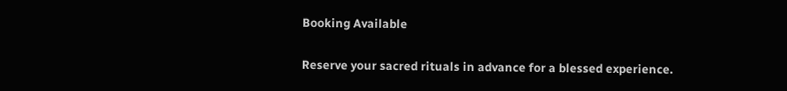Booking Available

Reserve your sacred rituals in advance for a blessed experience.